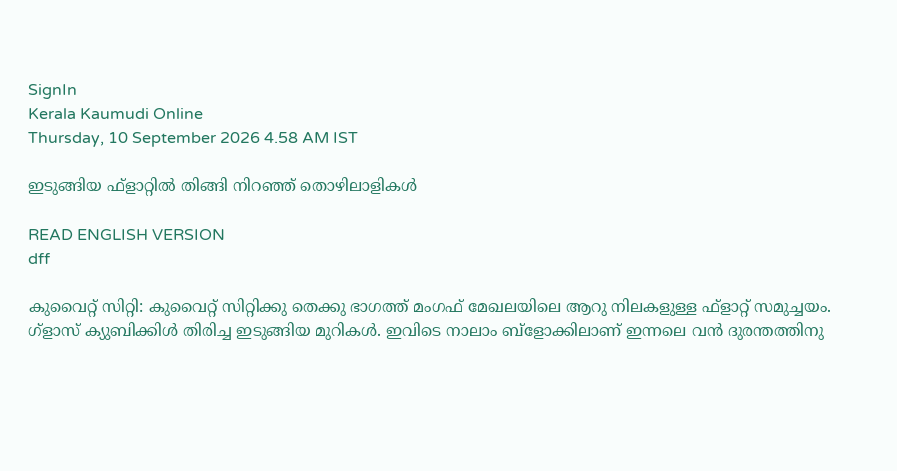SignIn
Kerala Kaumudi Online
Thursday, 10 September 2026 4.58 AM IST

ഇടുങ്ങിയ ഫ്ളാറ്റിൽ തിങ്ങി നിറഞ്ഞ് തൊഴിലാളികൾ

READ ENGLISH VERSION
dff

കുവൈറ്റ് സിറ്റി: കുവൈറ്റ് സിറ്റിക്കു തെക്കു ഭാഗത്ത് മംഗഫ് മേഖലയിലെ ആറു നിലകളുള്ള ഫ്ളാറ്റ് സമുച്ചയം. ഗ്ളാസ് ക്യുബിക്കിൾ തിരിച്ച ഇടുങ്ങിയ മുറികൾ. ഇവിടെ നാലാം ബ്ളോക്കിലാണ് ഇന്നലെ വൻ ദുരന്തത്തിനു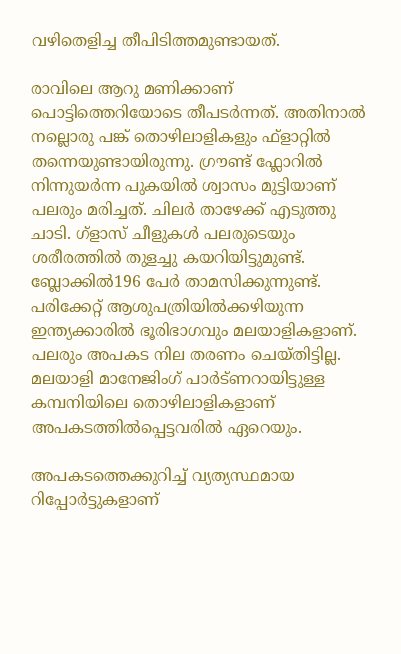വഴിതെളിച്ച തീപിടിത്തമുണ്ടായത്.

രാവിലെ ആറു മണിക്കാണ് പൊട്ടിത്തെറിയോടെ തീപടർന്നത്. അതിനാൽ നല്ലൊരു പങ്ക് തൊഴിലാളികളും ഫ്ളാറ്റിൽ തന്നെയുണ്ടായിരുന്നു. ഗ്രൗണ്ട് ഫ്ലോറിൽ നിന്നുയർന്ന പുകയിൽ ശ്വാസം മുട്ടിയാണ് പലരും മരിച്ചത്. ചിലർ താഴേക്ക് എടുത്തു ചാടി. ഗ്ളാസ് ചീളുകൾ പലരുടെയും ശരീരത്തിൽ തുളച്ചു കയറിയിട്ടുമുണ്ട്. ബ്ലോക്കിൽ196 പേർ താമസിക്കുന്നുണ്ട്. പരിക്കേറ്റ് ആശുപത്രിയിൽക്കഴിയുന്ന ഇന്ത്യക്കാരിൽ ഭൂരിഭാഗവും മലയാളികളാണ്. പലരും അപകട നില തരണം ചെയ്തിട്ടില്ല. മലയാളി മാനേജിംഗ് പാർട്ണറായിട്ടുള്ള കമ്പനിയിലെ തൊഴിലാളികളാണ് അപകടത്തിൽപ്പെട്ടവരിൽ ഏറെയും.

അപകടത്തെക്കുറിച്ച് വ്യത്യസ്ഥമായ റിപ്പോർട്ടുകളാണ്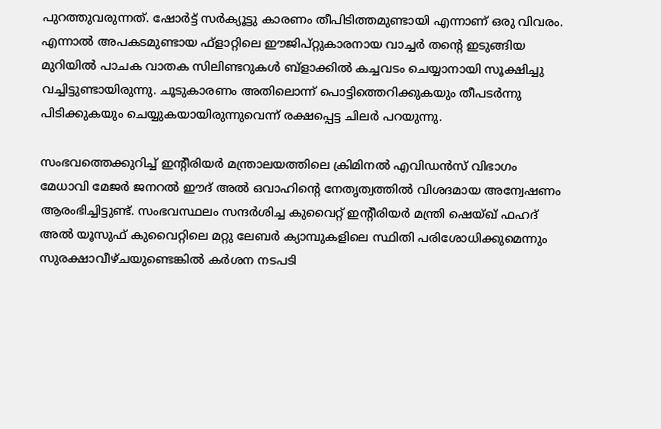പുറത്തുവരുന്നത്. ഷോർട്ട് സർക്യൂട്ടു കാരണം തീപിടിത്തമുണ്ടായി എന്നാണ് ഒരു വിവരം. എന്നാൽ അപകടമുണ്ടായ ഫ്ളാറ്റിലെ ഈജിപ്റ്റുകാരനായ വാച്ചർ തന്റെ ഇടുങ്ങിയ മുറിയിൽ പാചക വാതക സിലിണ്ടറുകൾ ബ്ളാക്കിൽ കച്ചവടം ചെയ്യാനായി സൂക്ഷിച്ചു വച്ചിട്ടുണ്ടായിരുന്നു. ചൂടുകാരണം അതിലൊന്ന് പൊട്ടിത്തെറിക്കുകയും തീപടർന്നു പിടിക്കുകയും ചെയ്യുകയായിരുന്നുവെന്ന് രക്ഷപ്പെട്ട ചിലർ പറയുന്നു.

സംഭവത്തെക്കുറിച്ച് ഇന്റീരിയർ മന്ത്രാലയത്തിലെ ക്രിമിനൽ എവിഡൻസ് വിഭാഗം മേധാവി മേജർ ജനറൽ ഈദ് അൽ ഒവാഹിന്റെ നേതൃത്വത്തിൽ വിശദമായ അന്വേഷണം ആരംഭിച്ചിട്ടുണ്ട്. സംഭവസ്ഥലം സന്ദർശിച്ച കുവൈറ്റ് ഇന്റീരിയർ മന്ത്രി ഷെയ്ഖ് ഫഹദ് അൽ യൂസുഫ് കുവൈറ്റിലെ മറ്റു ലേബർ ക്യാമ്പുകളിലെ സ്ഥിതി പരിശോധിക്കുമെന്നും സുരക്ഷാവീഴ്ചയുണ്ടെങ്കിൽ കർശന നടപടി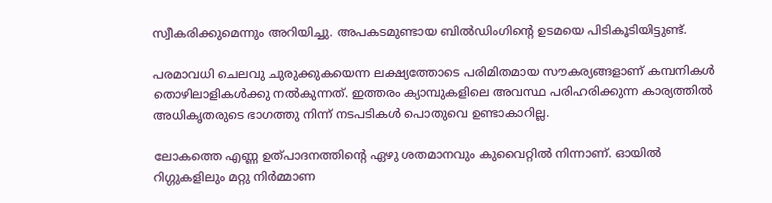സ്വീകരിക്കുമെന്നും അറിയിച്ചു. അപകടമുണ്ടായ ബിൽഡിംഗിന്റെ ഉടമയെ പിടികൂടിയിട്ടുണ്ട്.

പരമാവധി ചെലവു ചുരുക്കുകയെന്ന ലക്ഷ്യത്തോടെ പരിമിതമായ സൗകര്യങ്ങളാണ് കമ്പനികൾ തൊഴിലാളികൾക്കു നൽകുന്നത്. ഇത്തരം ക്യാമ്പുകളിലെ അവസ്ഥ പരിഹരിക്കുന്ന കാര്യത്തിൽ അധികൃതരുടെ ഭാഗത്തു നിന്ന് നടപടികൾ പൊതുവെ ഉണ്ടാകാറില്ല.

ലോകത്തെ എണ്ണ ഉത്പാദനത്തിന്റെ ഏഴു ശതമാനവും കുവൈറ്റിൽ നിന്നാണ്. ഓയിൽ റിഗ്ഗുകളിലും മറ്റു നിർമ്മാണ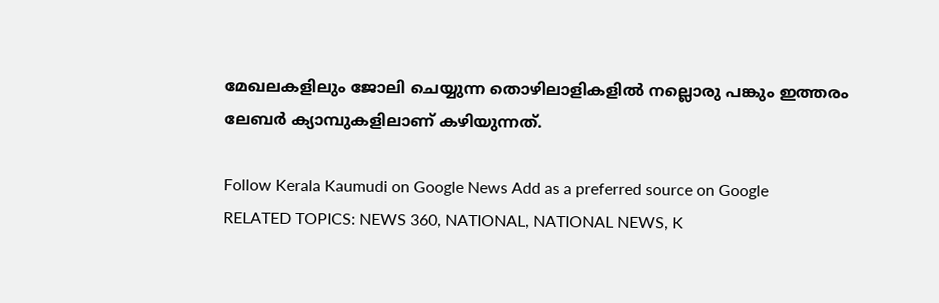മേഖലകളിലും ജോലി ചെയ്യുന്ന തൊഴിലാളികളിൽ നല്ലൊരു പങ്കും ഇത്തരം ലേബർ ക്യാമ്പുകളിലാണ് കഴിയുന്നത്.

Follow Kerala Kaumudi on Google News Add as a preferred source on Google
RELATED TOPICS: NEWS 360, NATIONAL, NATIONAL NEWS, K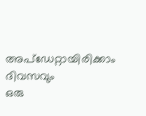അപ്ഡേറ്റായിരിക്കാം ദിവസവും
ഒരു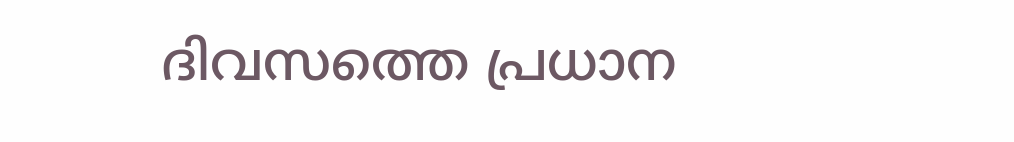ദിവസത്തെ പ്രധാന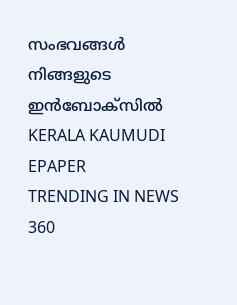സംഭവങ്ങൾ നിങ്ങളുടെ ഇൻബോക്സിൽ
KERALA KAUMUDI EPAPER
TRENDING IN NEWS 360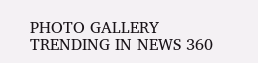PHOTO GALLERY
TRENDING IN NEWS 360